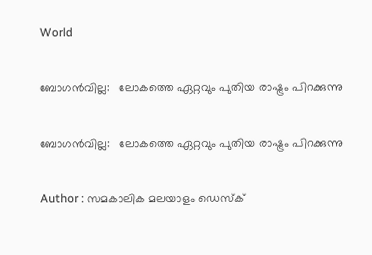World

ബോഗന്‍വില്ല:   ലോകത്തെ ഏറ്റവും പുതിയ രാഷ്ട്രം പിറക്കുന്നു

ബോഗന്‍വില്ല:   ലോകത്തെ ഏറ്റവും പുതിയ രാഷ്ട്രം പിറക്കുന്നു

Author : സമകാലിക മലയാളം ഡെസ്ക്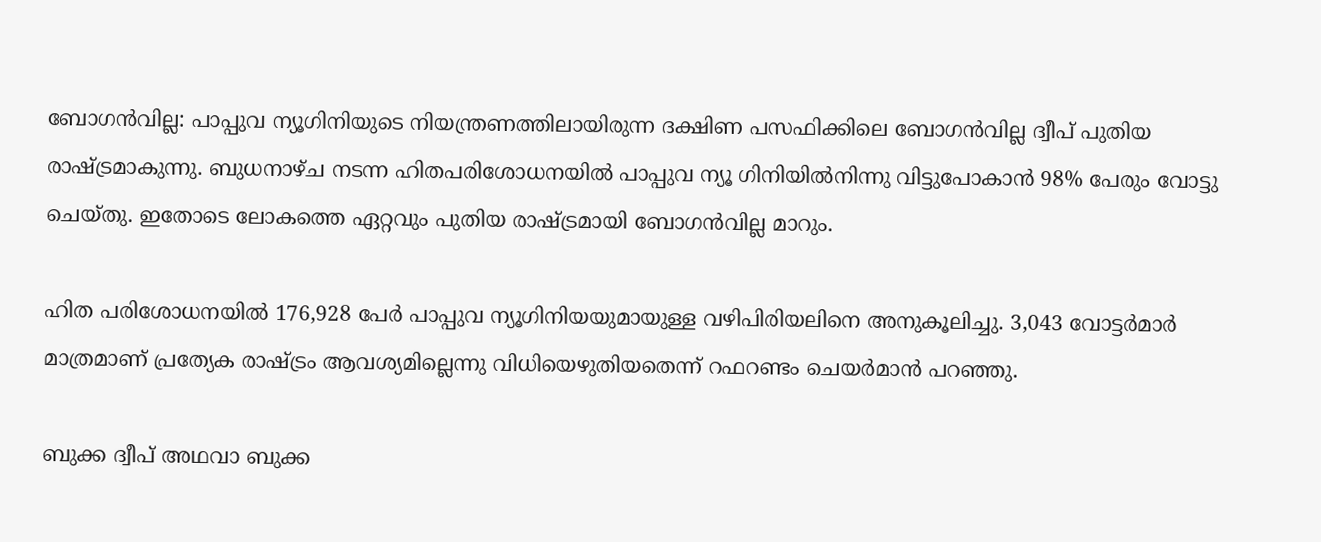ബോഗന്‍വില്ല: പാപ്പുവ ന്യൂഗിനിയുടെ നിയന്ത്രണത്തിലായിരുന്ന ദക്ഷിണ പസഫിക്കിലെ ബോഗന്‍വില്ല ദ്വീപ് പുതിയ രാഷ്ട്രമാകുന്നു. ബുധനാഴ്ച നടന്ന ഹിതപരിശോധനയില്‍ പാപ്പുവ ന്യൂ ഗിനിയില്‍നിന്നു വിട്ടുപോകാന്‍ 98% പേരും വോട്ടു ചെയ്തു. ഇതോടെ ലോകത്തെ ഏറ്റവും പുതിയ രാഷ്ട്രമായി ബോഗന്‍വില്ല മാറും.

ഹിത പരിശോധനയില്‍ 176,928 പേര്‍ പാപ്പുവ ന്യൂഗിനിയയുമായുള്ള വഴിപിരിയലിനെ അനുകൂലിച്ചു. 3,043 വോട്ടര്‍മാര്‍ മാത്രമാണ് പ്രത്യേക രാഷ്ട്രം ആവശ്യമില്ലെന്നു വിധിയെഴുതിയതെന്ന് റഫറണ്ടം ചെയര്‍മാന്‍ പറഞ്ഞു.

ബുക്ക ദ്വീപ് അഥവാ ബുക്ക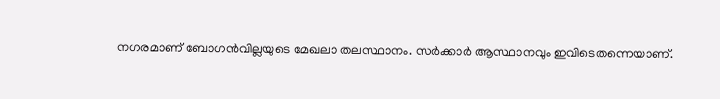നഗരമാണ് ബോഗന്‍വില്ലയുടെ മേഖലാ തലസ്ഥാനം. സര്‍ക്കാര്‍ ആസ്ഥാനവും ഇവിടെതന്നെയാണ്.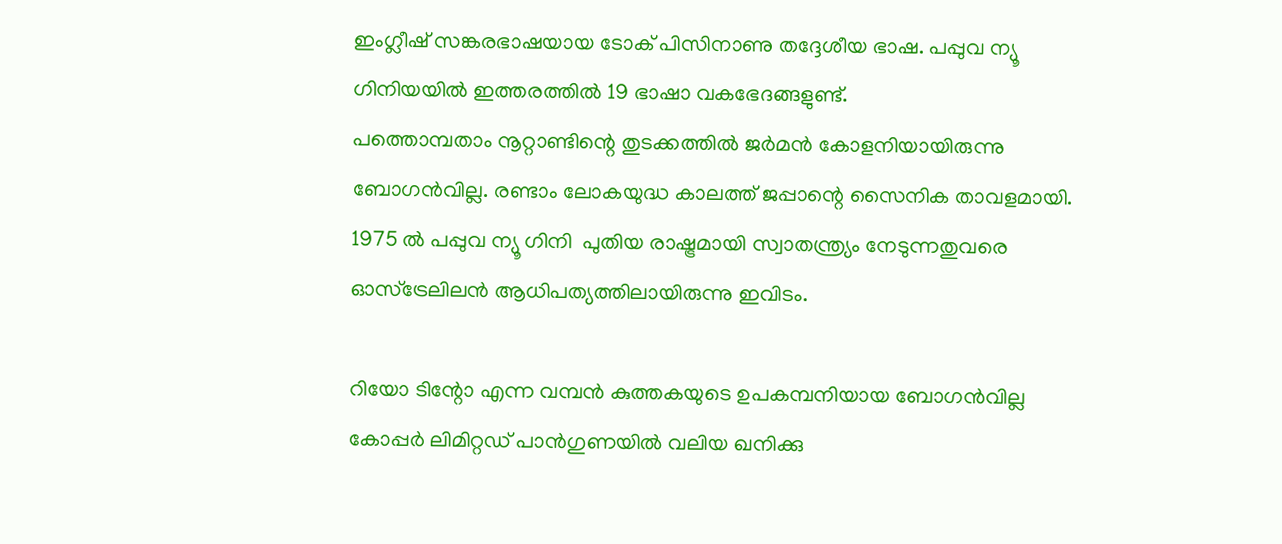ഇംഗ്ലീഷ് സങ്കരഭാഷയായ ടോക് പിസിനാണു തദ്ദേശീയ ഭാഷ. പപ്പുവ ന്യൂ ഗിനിയയില്‍ ഇത്തരത്തില്‍ 19 ഭാഷാ വകഭേദങ്ങളുണ്ട്.
പത്തൊമ്പതാം നൂറ്റാണ്ടിന്റെ തുടക്കത്തില്‍ ജര്‍മന്‍ കോളനിയായിരുന്നു ബോഗന്‍വില്ല. രണ്ടാം ലോകയുദ്ധ കാലത്ത് ജപ്പാന്റെ സൈനിക താവളമായി. 1975 ല്‍ പപ്പുവ ന്യൂ ഗിനി  പുതിയ രാഷ്ട്രമായി സ്വാതന്ത്ര്യം നേടുന്നതുവരെ ഓസ്‌ട്രേലിലന്‍ ആധിപത്യത്തിലായിരുന്നു ഇവിടം.

റിയോ ടിന്റോ എന്ന വമ്പന്‍ കുത്തകയുടെ ഉപകമ്പനിയായ ബോഗന്‍വില്ല കോപ്പര്‍ ലിമിറ്റഡ് പാന്‍ഗുണയില്‍ വലിയ ഖനിക്കു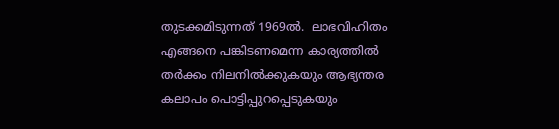തുടക്കമിടുന്നത് 1969ല്‍.  ലാഭവിഹിതം എങ്ങനെ പങ്കിടണമെന്ന കാര്യത്തില്‍ തര്‍ക്കം നിലനില്‍ക്കുകയും ആഭ്യന്തര കലാപം പൊട്ടിപ്പുറപ്പെടുകയും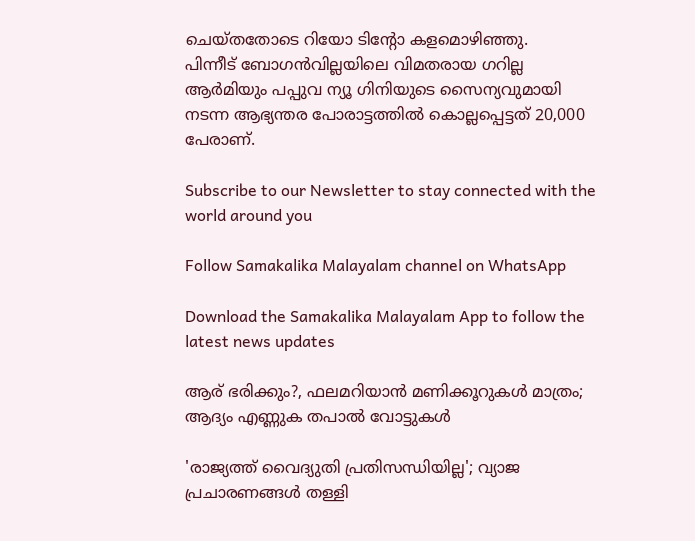ചെയ്തതോടെ റിയോ ടിന്റോ കളമൊഴിഞ്ഞു.
പിന്നീട് ബോഗന്‍വില്ലയിലെ വിമതരായ ഗറില്ല ആര്‍മിയും പപ്പുവ ന്യൂ ഗിനിയുടെ സൈന്യവുമായി നടന്ന ആഭ്യന്തര പോരാട്ടത്തില്‍ കൊല്ലപ്പെട്ടത് 20,000 പേരാണ്.

Subscribe to our Newsletter to stay connected with the world around you

Follow Samakalika Malayalam channel on WhatsApp

Download the Samakalika Malayalam App to follow the latest news updates

ആര് ഭരിക്കും?, ഫലമറിയാന്‍ മണിക്കൂറുകള്‍ മാത്രം; ആദ്യം എണ്ണുക തപാല്‍ വോട്ടുകള്‍

'രാജ്യത്ത് വൈദ്യുതി പ്രതിസന്ധിയില്ല'; വ്യാജ പ്രചാരണങ്ങൾ തള്ളി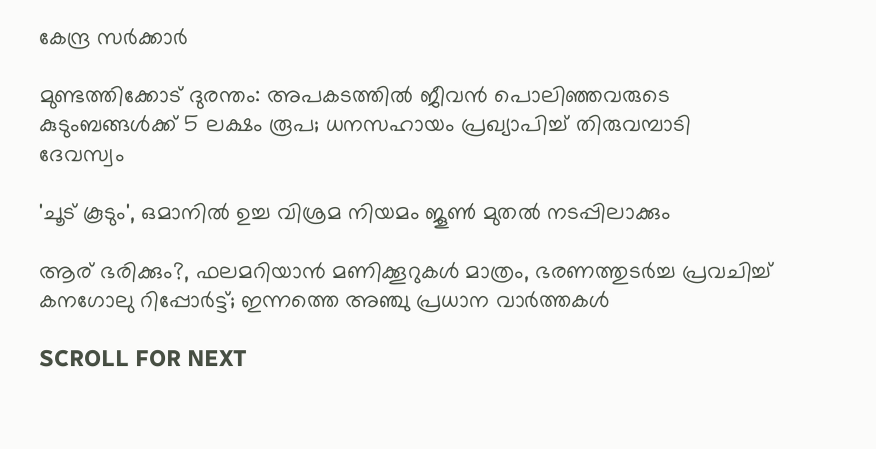കേന്ദ്ര സർക്കാർ

മുണ്ടത്തിക്കോട് ദുരന്തം: അപകടത്തില്‍ ജീവന്‍ പൊലിഞ്ഞവരുടെ കുടുംബങ്ങള്‍ക്ക് 5 ലക്ഷം രൂപ; ധനസഹായം പ്രഖ്യാപിച്ച് തിരുവമ്പാടി ദേവസ്വം

'ചൂട് കൂടും', ഒമാനിൽ ഉച്ച വിശ്രമ നിയമം ജൂൺ മുതൽ നടപ്പിലാക്കും

ആര് ഭരിക്കും?, ഫലമറിയാൻ മണിക്കൂറുകൾ മാത്രം, ഭരണത്തുടർച്ച പ്രവചിച്ച് കനഗോലു റിപ്പോർട്ട്; ഇന്നത്തെ അഞ്ചു പ്രധാന വാർത്തകൾ

SCROLL FOR NEXT